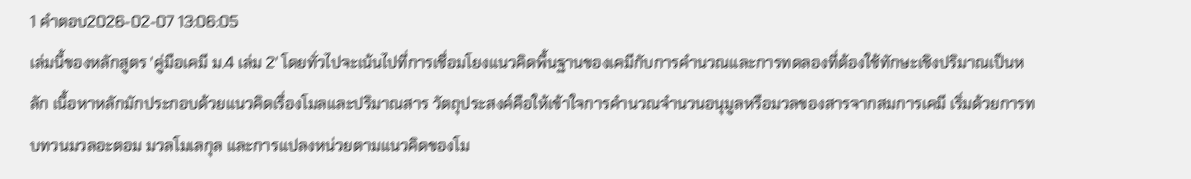1 คำตอบ2026-02-07 13:06:05
เล่มนี้ของหลักสูตร 'คู่มือเคมี ม.4 เล่ม 2' โดยทั่วไปจะเน้นไปที่การเชื่อมโยงแนวคิดพื้นฐานของเคมีกับการคำนวณและการทดลองที่ต้องใช้ทักษะเชิงปริมาณเป็นหลัก เนื้อหาหลักมักประกอบด้วยแนวคิดเรื่องโมลและปริมาณสาร วัตถุประสงค์คือให้เข้าใจการคำนวณจำนวนอนุมูลหรือมวลของสารจากสมการเคมี เริ่มด้วยการทบทวนมวลอะตอม มวลโมเลกุล และการแปลงหน่วยตามแนวคิดของโม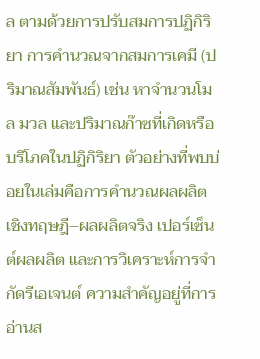ล ตามด้วยการปรับสมการปฏิกิริยา การคำนวณจากสมการเคมี (ปริมาณสัมพันธ์) เช่น หาจำนวนโมล มวล และปริมาณก๊าซที่เกิดหรือบริโภคในปฏิกิริยา ตัวอย่างที่พบบ่อยในเล่มคือการคำนวณผลผลิตเชิงทฤษฎี–ผลผลิตจริง เปอร์เซ็นต์ผลผลิต และการวิเคราะห์การจำกัดรีเอเจนต์ ความสำคัญอยู่ที่การอ่านส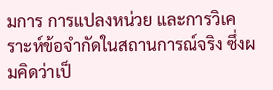มการ การแปลงหน่วย และการวิเคราะห์ข้อจำกัดในสถานการณ์จริง ซึ่งผมคิดว่าเป็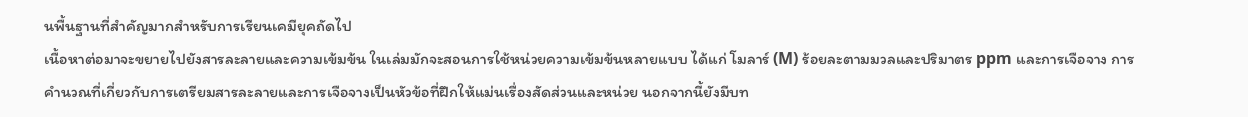นพื้นฐานที่สำคัญมากสำหรับการเรียนเคมียุคถัดไป
เนื้อหาต่อมาจะขยายไปยังสารละลายและความเข้มข้น ในเล่มมักจะสอนการใช้หน่วยความเข้มข้นหลายแบบ ได้แก่ โมลาร์ (M) ร้อยละตามมวลและปริมาตร ppm และการเจือจาง การคำนวณที่เกี่ยวกับการเตรียมสารละลายและการเจือจางเป็นหัวข้อที่ฝึกให้แม่นเรื่องสัดส่วนและหน่วย นอกจากนี้ยังมีบท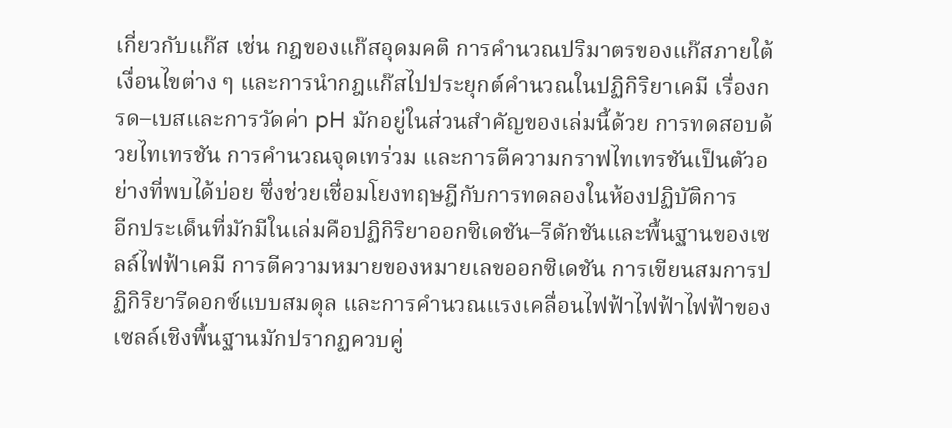เกี่ยวกับแก๊ส เช่น กฎของแก๊สอุดมคติ การคำนวณปริมาตรของแก๊สภายใต้เงื่อนไขต่าง ๆ และการนำกฎแก๊สไปประยุกต์คำนวณในปฏิกิริยาเคมี เรื่องกรด–เบสและการวัดค่า pH มักอยู่ในส่วนสำคัญของเล่มนี้ด้วย การทดสอบด้วยไทเทรชัน การคำนวณจุดเทร่วม และการตีความกราฟไทเทรชันเป็นตัวอย่างที่พบได้บ่อย ซึ่งช่วยเชื่อมโยงทฤษฎีกับการทดลองในห้องปฏิบัติการ
อีกประเด็นที่มักมีในเล่มคือปฏิกิริยาออกซิเดชัน–รีดักชันและพื้นฐานของเซลล์ไฟฟ้าเคมี การตีความหมายของหมายเลขออกซิเดชัน การเขียนสมการปฏิกิริยารีดอกซ์แบบสมดุล และการคำนวณแรงเคลื่อนไฟฟ้าไฟฟ้าไฟฟ้าของเซลล์เชิงพื้นฐานมักปรากฏควบคู่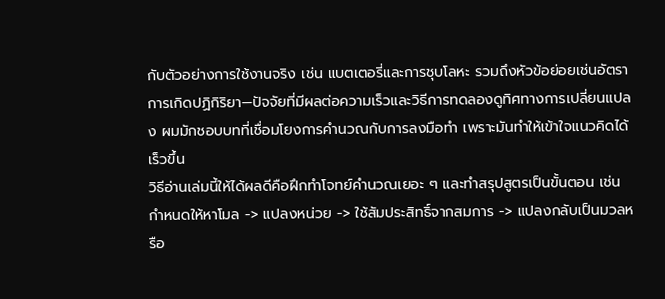กับตัวอย่างการใช้งานจริง เช่น แบตเตอรี่และการชุบโลหะ รวมถึงหัวข้อย่อยเช่นอัตราการเกิดปฏิกิริยา—ปัจจัยที่มีผลต่อความเร็วและวิธีการทดลองดูทิศทางการเปลี่ยนแปลง ผมมักชอบบทที่เชื่อมโยงการคำนวณกับการลงมือทำ เพราะมันทำให้เข้าใจแนวคิดได้เร็วขึ้น
วิธีอ่านเล่มนี้ให้ได้ผลดีคือฝึกทำโจทย์คำนวณเยอะ ๆ และทำสรุปสูตรเป็นขั้นตอน เช่น กำหนดให้หาโมล -> แปลงหน่วย -> ใช้สัมประสิทธิ์จากสมการ -> แปลงกลับเป็นมวลหรือ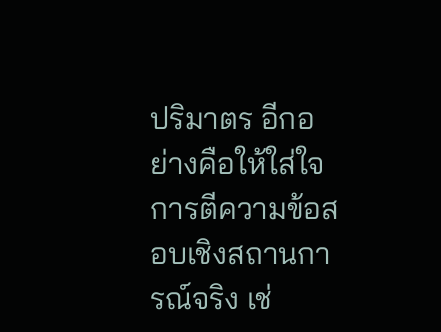ปริมาตร อีกอย่างคือให้ใส่ใจการตีความข้อสอบเชิงสถานการณ์จริง เช่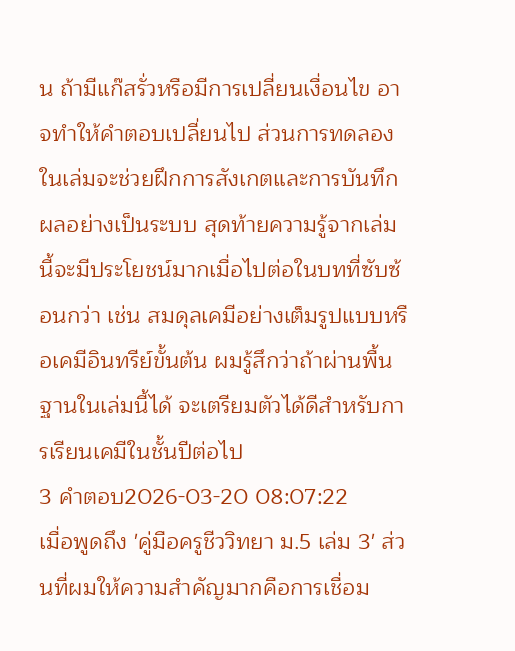น ถ้ามีแก๊สรั่วหรือมีการเปลี่ยนเงื่อนไข อาจทำให้คำตอบเปลี่ยนไป ส่วนการทดลองในเล่มจะช่วยฝึกการสังเกตและการบันทึกผลอย่างเป็นระบบ สุดท้ายความรู้จากเล่มนี้จะมีประโยชน์มากเมื่อไปต่อในบทที่ซับซ้อนกว่า เช่น สมดุลเคมีอย่างเต็มรูปแบบหรือเคมีอินทรีย์ขั้นต้น ผมรู้สึกว่าถ้าผ่านพื้นฐานในเล่มนี้ได้ จะเตรียมตัวได้ดีสำหรับการเรียนเคมีในชั้นปีต่อไป
3 คำตอบ2026-03-20 08:07:22
เมื่อพูดถึง 'คู่มือครูชีววิทยา ม.5 เล่ม 3' ส่วนที่ผมให้ความสำคัญมากคือการเชื่อม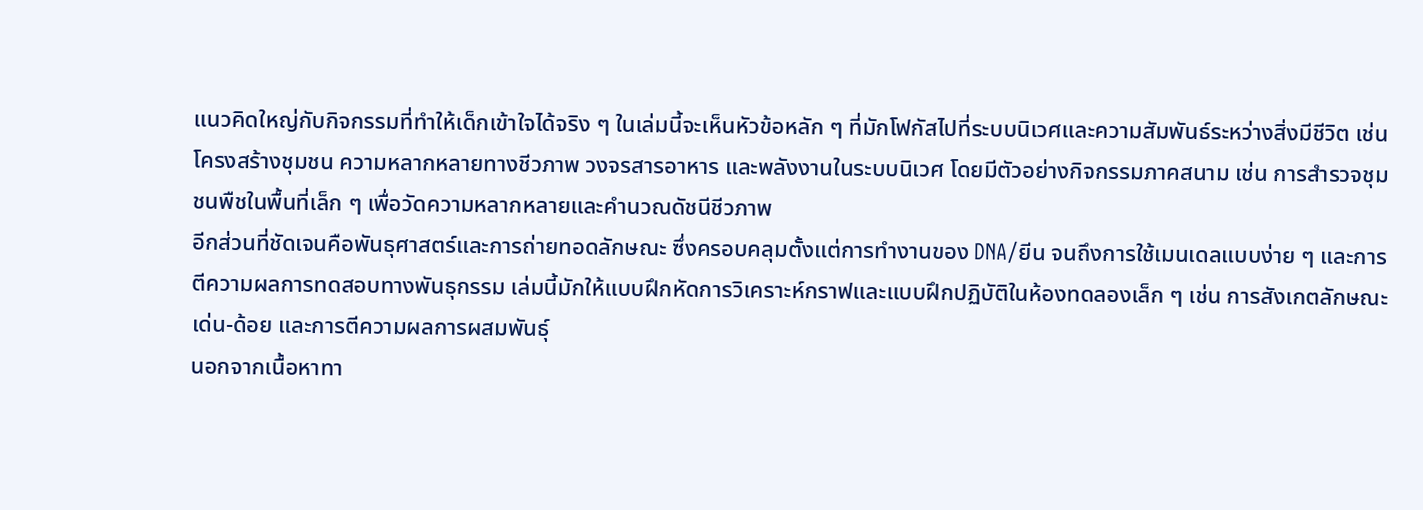แนวคิดใหญ่กับกิจกรรมที่ทำให้เด็กเข้าใจได้จริง ๆ ในเล่มนี้จะเห็นหัวข้อหลัก ๆ ที่มักโฟกัสไปที่ระบบนิเวศและความสัมพันธ์ระหว่างสิ่งมีชีวิต เช่น โครงสร้างชุมชน ความหลากหลายทางชีวภาพ วงจรสารอาหาร และพลังงานในระบบนิเวศ โดยมีตัวอย่างกิจกรรมภาคสนาม เช่น การสำรวจชุมชนพืชในพื้นที่เล็ก ๆ เพื่อวัดความหลากหลายและคำนวณดัชนีชีวภาพ
อีกส่วนที่ชัดเจนคือพันธุศาสตร์และการถ่ายทอดลักษณะ ซึ่งครอบคลุมตั้งแต่การทำงานของ DNA/ยีน จนถึงการใช้เมนเดลแบบง่าย ๆ และการตีความผลการทดสอบทางพันธุกรรม เล่มนี้มักให้แบบฝึกหัดการวิเคราะห์กราฟและแบบฝึกปฏิบัติในห้องทดลองเล็ก ๆ เช่น การสังเกตลักษณะเด่น-ด้อย และการตีความผลการผสมพันธุ์
นอกจากเนื้อหาทา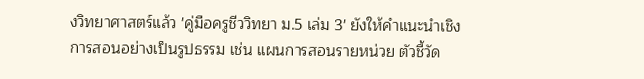งวิทยาศาสตร์แล้ว 'คู่มือครูชีววิทยา ม.5 เล่ม 3' ยังให้คำแนะนำเชิงการสอนอย่างเป็นรูปธรรม เช่น แผนการสอนรายหน่วย ตัวชี้วัด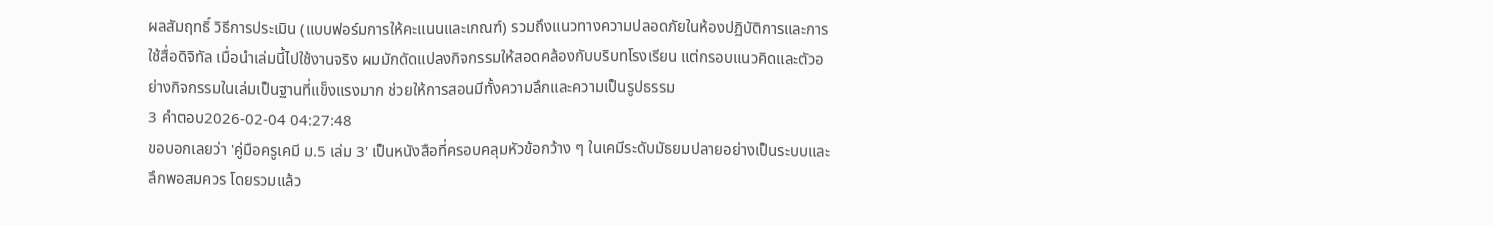ผลสัมฤทธิ์ วิธีการประเมิน (แบบฟอร์มการให้คะแนนและเกณฑ์) รวมถึงแนวทางความปลอดภัยในห้องปฏิบัติการและการใช้สื่อดิจิทัล เมื่อนำเล่มนี้ไปใช้งานจริง ผมมักดัดแปลงกิจกรรมให้สอดคล้องกับบริบทโรงเรียน แต่กรอบแนวคิดและตัวอย่างกิจกรรมในเล่มเป็นฐานที่แข็งแรงมาก ช่วยให้การสอนมีทั้งความลึกและความเป็นรูปธรรม
3 คำตอบ2026-02-04 04:27:48
ขอบอกเลยว่า 'คู่มือครูเคมี ม.5 เล่ม 3' เป็นหนังสือที่ครอบคลุมหัวข้อกว้าง ๆ ในเคมีระดับมัธยมปลายอย่างเป็นระบบและลึกพอสมควร โดยรวมแล้ว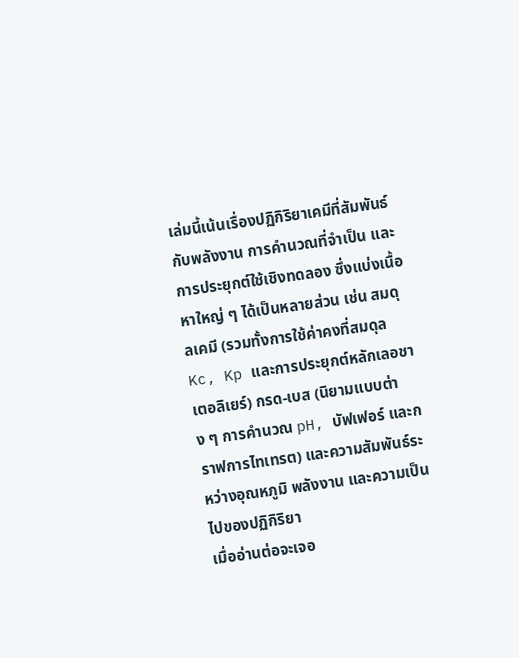เล่มนี้เน้นเรื่องปฏิกิริยาเคมีที่สัมพันธ์กับพลังงาน การคำนวณที่จำเป็น และการประยุกต์ใช้เชิงทดลอง ซึ่งแบ่งเนื้อหาใหญ่ ๆ ได้เป็นหลายส่วน เช่น สมดุลเคมี (รวมทั้งการใช้ค่าคงที่สมดุล Kc, Kp และการประยุกต์หลักเลอชาเตอลิเยร์) กรด-เบส (นิยามแบบต่าง ๆ การคำนวณ pH, บัฟเฟอร์ และกราฟการไทเทรต) และความสัมพันธ์ระหว่างอุณหภูมิ พลังงาน และความเป็นไปของปฏิกิริยา
เมื่ออ่านต่อจะเจอ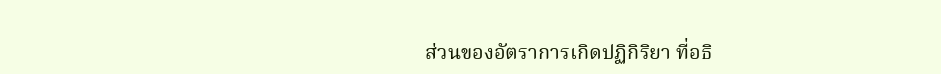ส่วนของอัตราการเกิดปฏิกิริยา ที่อธิ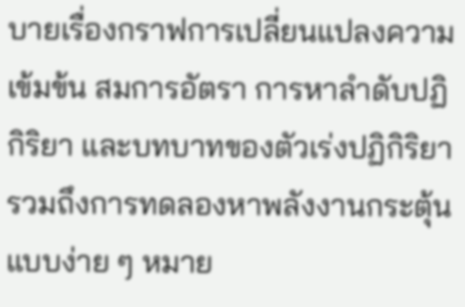บายเรื่องกราฟการเปลี่ยนแปลงความเข้มข้น สมการอัตรา การหาลำดับปฏิกิริยา และบทบาทของตัวเร่งปฏิกิริยา รวมถึงการทดลองหาพลังงานกระตุ้นแบบง่าย ๆ หมาย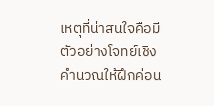เหตุที่น่าสนใจคือมีตัวอย่างโจทย์เชิงคำนวณให้ฝึกค่อน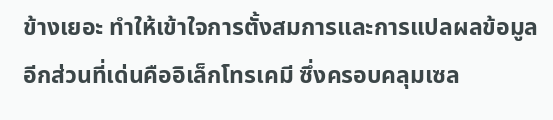ข้างเยอะ ทำให้เข้าใจการตั้งสมการและการแปลผลข้อมูล
อีกส่วนที่เด่นคืออิเล็กโทรเคมี ซึ่งครอบคลุมเซล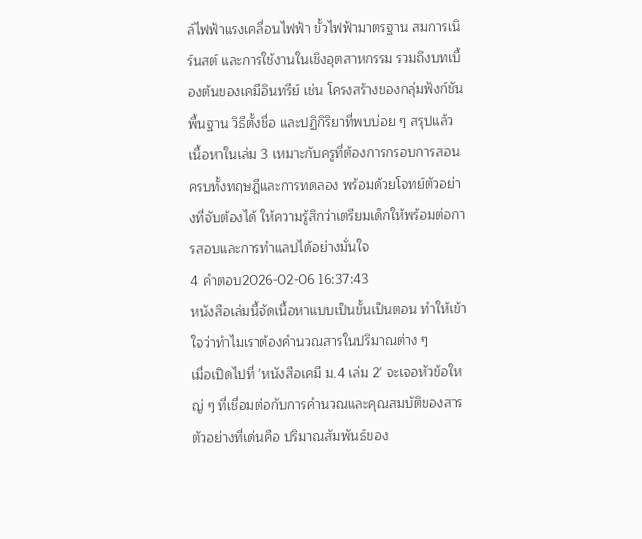ล์ไฟฟ้าแรงเคลื่อนไฟฟ้า ขั้วไฟฟ้ามาตรฐาน สมการเนิร์นสต์ และการใช้งานในเชิงอุตสาหกรรม รวมถึงบทเบื้องต้นของเคมีอินทรีย์ เช่น โครงสร้างของกลุ่มฟังก์ชันพื้นฐาน วิธีตั้งชื่อ และปฏิกิริยาที่พบบ่อย ๆ สรุปแล้วเนื้อหาในเล่ม 3 เหมาะกับครูที่ต้องการกรอบการสอนครบทั้งทฤษฎีและการทดลอง พร้อมด้วยโจทย์ตัวอย่างที่จับต้องได้ ให้ความรู้สึกว่าเตรียมเด็กให้พร้อมต่อการสอบและการทำแลปได้อย่างมั่นใจ
4 คำตอบ2026-02-06 16:37:43
หนังสือเล่มนี้จัดเนื้อหาแบบเป็นขั้นเป็นตอน ทำให้เข้าใจว่าทำไมเราต้องคำนวณสารในปริมาณต่าง ๆ
เมื่อเปิดไปที่ 'หนังสือเคมี ม.4 เล่ม 2' จะเจอหัวข้อใหญ่ ๆ ที่เชื่อมต่อกับการคำนวณและคุณสมบัติของสาร ตัวอย่างที่เด่นคือ ปริมาณสัมพันธ์ของ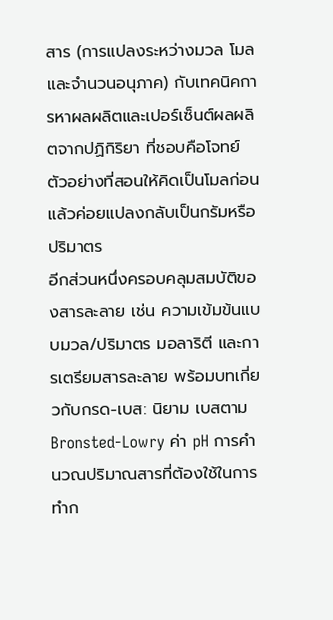สาร (การแปลงระหว่างมวล โมล และจำนวนอนุภาค) กับเทคนิคการหาผลผลิตและเปอร์เซ็นต์ผลผลิตจากปฏิกิริยา ที่ชอบคือโจทย์ตัวอย่างที่สอนให้คิดเป็นโมลก่อนแล้วค่อยแปลงกลับเป็นกรัมหรือปริมาตร
อีกส่วนหนึ่งครอบคลุมสมบัติของสารละลาย เช่น ความเข้มข้นแบบมวล/ปริมาตร มอลาริตี และการเตรียมสารละลาย พร้อมบทเกี่ยวกับกรด-เบส: นิยาม เบสตาม Bronsted-Lowry ค่า pH การคำนวณปริมาณสารที่ต้องใช้ในการทำก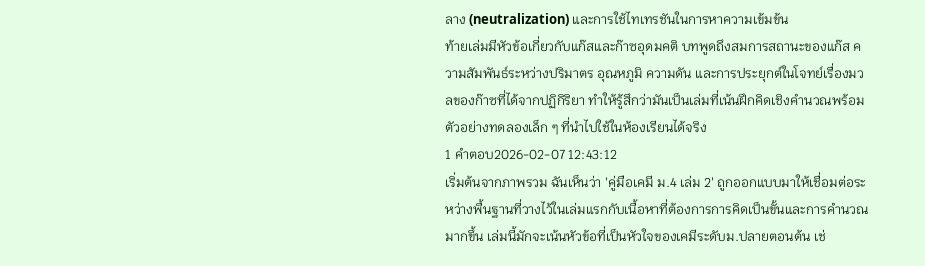ลาง (neutralization) และการใช้ไทเทรชันในการหาความเข้มข้น
ท้ายเล่มมีหัวข้อเกี่ยวกับแก๊สและก๊าซอุดมคติ บทพูดถึงสมการสถานะของแก๊ส ความสัมพันธ์ระหว่างปริมาตร อุณหภูมิ ความดัน และการประยุกต์ในโจทย์เรื่องมวลของก๊าซที่ได้จากปฏิกิริยา ทำให้รู้สึกว่ามันเป็นเล่มที่เน้นฝึกคิดเชิงคำนวณพร้อมตัวอย่างทดลองเล็ก ๆ ที่นำไปใช้ในห้องเรียนได้จริง
1 คำตอบ2026-02-07 12:43:12
เริ่มต้นจากภาพรวม ฉันเห็นว่า 'คู่มือเคมี ม.4 เล่ม 2' ถูกออกแบบมาให้เชื่อมต่อระหว่างพื้นฐานที่วางไว้ในเล่มแรกกับเนื้อหาที่ต้องการการคิดเป็นขั้นและการคำนวณมากขึ้น เล่มนี้มักจะเน้นหัวข้อที่เป็นหัวใจของเคมีระดับม.ปลายตอนต้น เช่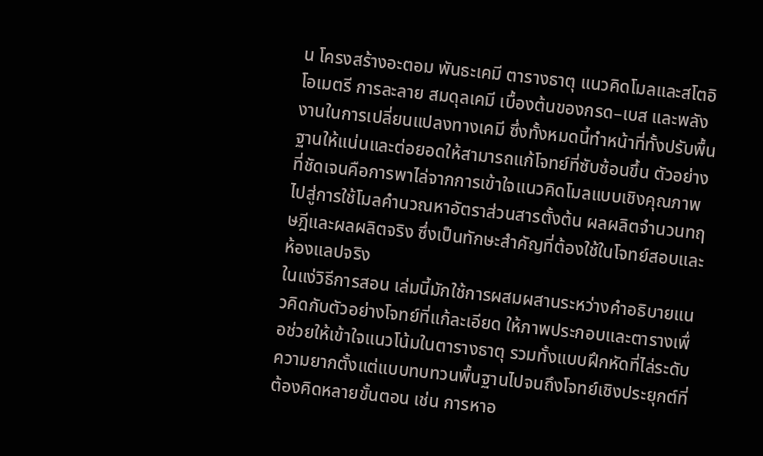น โครงสร้างอะตอม พันธะเคมี ตารางธาตุ แนวคิดโมลและสโตอิโอเมตรี การละลาย สมดุลเคมี เบื้องต้นของกรด–เบส และพลังงานในการเปลี่ยนแปลงทางเคมี ซึ่งทั้งหมดนี้ทำหน้าที่ทั้งปรับพื้นฐานให้แน่นและต่อยอดให้สามารถแก้โจทย์ที่ซับซ้อนขึ้น ตัวอย่างที่ชัดเจนคือการพาไล่จากการเข้าใจแนวคิดโมลแบบเชิงคุณภาพ ไปสู่การใช้โมลคำนวณหาอัตราส่วนสารตั้งต้น ผลผลิตจำนวนทฤษฎีและผลผลิตจริง ซึ่งเป็นทักษะสำคัญที่ต้องใช้ในโจทย์สอบและห้องแลปจริง
ในแง่วิธีการสอน เล่มนี้มักใช้การผสมผสานระหว่างคำอธิบายแนวคิดกับตัวอย่างโจทย์ที่แก้ละเอียด ให้ภาพประกอบและตารางเพื่อช่วยให้เข้าใจแนวโน้มในตารางธาตุ รวมทั้งแบบฝึกหัดที่ไล่ระดับความยากตั้งแต่แบบทบทวนพื้นฐานไปจนถึงโจทย์เชิงประยุกต์ที่ต้องคิดหลายขั้นตอน เช่น การหาอ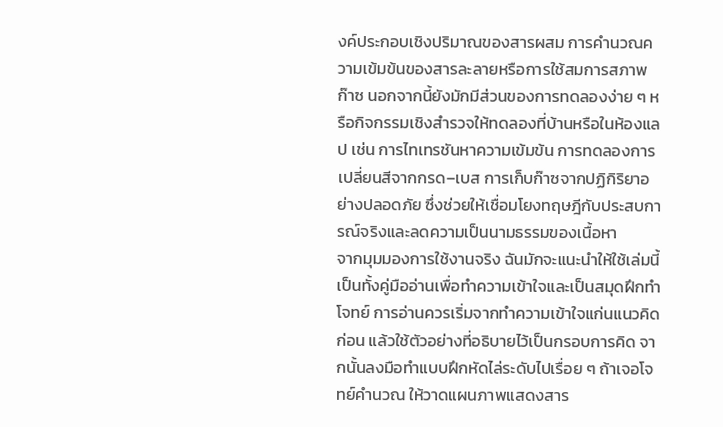งค์ประกอบเชิงปริมาณของสารผสม การคำนวณความเข้มข้นของสารละลายหรือการใช้สมการสภาพก๊าซ นอกจากนี้ยังมักมีส่วนของการทดลองง่าย ๆ หรือกิจกรรมเชิงสำรวจให้ทดลองที่บ้านหรือในห้องแลป เช่น การไทเทรชันหาความเข้มข้น การทดลองการเปลี่ยนสีจากกรด–เบส การเก็บก๊าซจากปฏิกิริยาอย่างปลอดภัย ซึ่งช่วยให้เชื่อมโยงทฤษฎีกับประสบการณ์จริงและลดความเป็นนามธรรมของเนื้อหา
จากมุมมองการใช้งานจริง ฉันมักจะแนะนำให้ใช้เล่มนี้เป็นทั้งคู่มืออ่านเพื่อทำความเข้าใจและเป็นสมุดฝึกทำโจทย์ การอ่านควรเริ่มจากทำความเข้าใจแก่นแนวคิดก่อน แล้วใช้ตัวอย่างที่อธิบายไว้เป็นกรอบการคิด จากนั้นลงมือทำแบบฝึกหัดไล่ระดับไปเรื่อย ๆ ถ้าเจอโจทย์คำนวณ ให้วาดแผนภาพแสดงสาร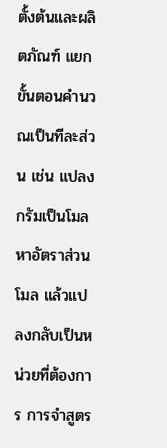ตั้งต้นและผลิตภัณฑ์ แยกขั้นตอนคำนวณเป็นทีละส่วน เช่น แปลงกรัมเป็นโมล หาอัตราส่วนโมล แล้วแปลงกลับเป็นหน่วยที่ต้องการ การจำสูตร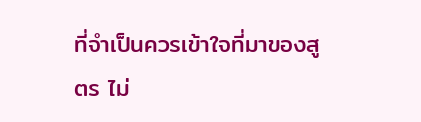ที่จำเป็นควรเข้าใจที่มาของสูตร ไม่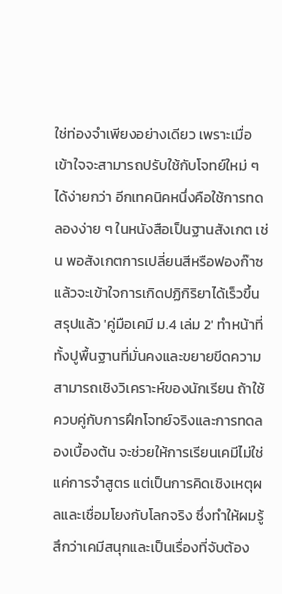ใช่ท่องจำเพียงอย่างเดียว เพราะเมื่อเข้าใจจะสามารถปรับใช้กับโจทย์ใหม่ ๆ ได้ง่ายกว่า อีกเทคนิคหนึ่งคือใช้การทดลองง่าย ๆ ในหนังสือเป็นฐานสังเกต เช่น พอสังเกตการเปลี่ยนสีหรือฟองก๊าซแล้วจะเข้าใจการเกิดปฏิกิริยาได้เร็วขึ้น
สรุปแล้ว 'คู่มือเคมี ม.4 เล่ม 2' ทำหน้าที่ทั้งปูพื้นฐานที่มั่นคงและขยายขีดความสามารถเชิงวิเคราะห์ของนักเรียน ถ้าใช้ควบคู่กับการฝึกโจทย์จริงและการทดลองเบื้องต้น จะช่วยให้การเรียนเคมีไม่ใช่แค่การจำสูตร แต่เป็นการคิดเชิงเหตุผลและเชื่อมโยงกับโลกจริง ซึ่งทำให้ผมรู้สึกว่าเคมีสนุกและเป็นเรื่องที่จับต้อง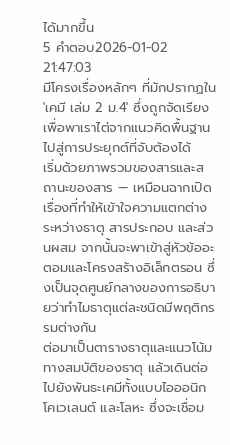ได้มากขึ้น
5 คำตอบ2026-01-02 21:47:03
มีโครงเรื่องหลักๆ ที่มักปรากฏใน 'เคมี เล่ม 2 ม.4' ซึ่งถูกจัดเรียงเพื่อพาเราไต่จากแนวคิดพื้นฐานไปสู่การประยุกต์ที่จับต้องได้
เริ่มด้วยภาพรวมของสารและสถานะของสาร — เหมือนฉากเปิดเรื่องที่ทำให้เข้าใจความแตกต่างระหว่างธาตุ สารประกอบ และส่วนผสม จากนั้นจะพาเข้าสู่หัวข้ออะตอมและโครงสร้างอิเล็กตรอน ซึ่งเป็นจุดศูนย์กลางของการอธิบายว่าทำไมธาตุแต่ละชนิดมีพฤติกรรมต่างกัน
ต่อมาเป็นตารางธาตุและแนวโน้มทางสมบัติของธาตุ แล้วเดินต่อไปยังพันธะเคมีทั้งแบบไอออนิก โคเวเลนต์ และโลหะ ซึ่งจะเชื่อม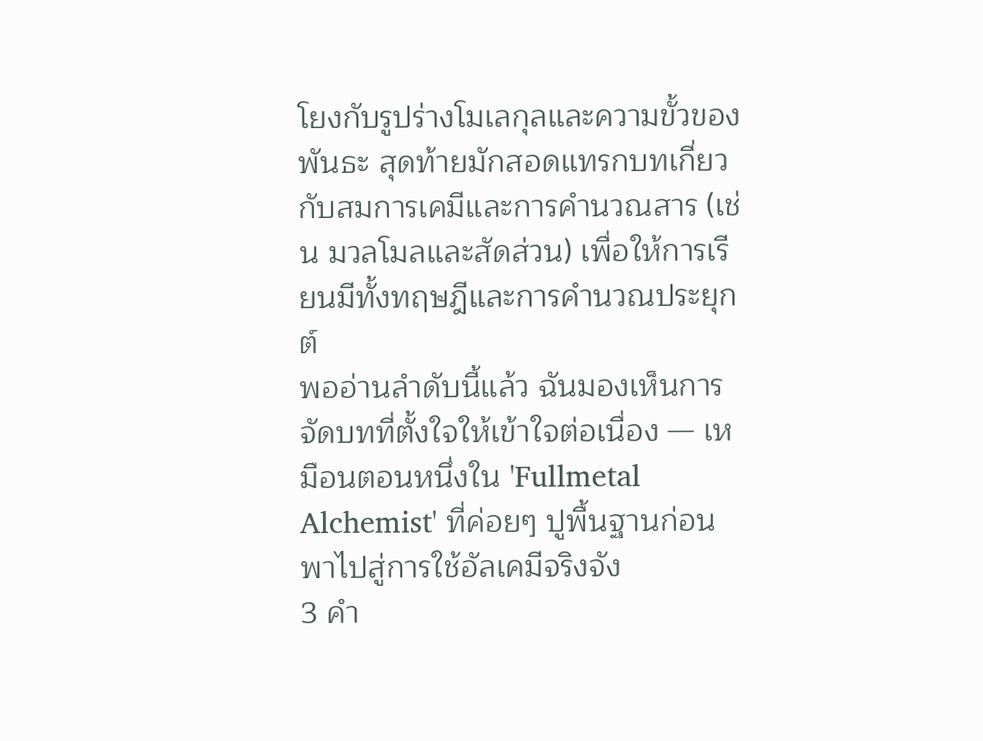โยงกับรูปร่างโมเลกุลและความขั้วของพันธะ สุดท้ายมักสอดแทรกบทเกี่ยวกับสมการเคมีและการคำนวณสาร (เช่น มวลโมลและสัดส่วน) เพื่อให้การเรียนมีทั้งทฤษฎีและการคำนวณประยุกต์
พออ่านลำดับนี้แล้ว ฉันมองเห็นการจัดบทที่ตั้งใจให้เข้าใจต่อเนื่อง — เหมือนตอนหนึ่งใน 'Fullmetal Alchemist' ที่ค่อยๆ ปูพื้นฐานก่อนพาไปสู่การใช้อัลเคมีจริงจัง
3 คำ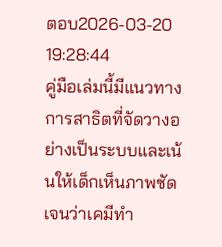ตอบ2026-03-20 19:28:44
คู่มือเล่มนี้มีแนวทางการสาธิตที่จัดวางอย่างเป็นระบบและเน้นให้เด็กเห็นภาพชัดเจนว่าเคมีทำ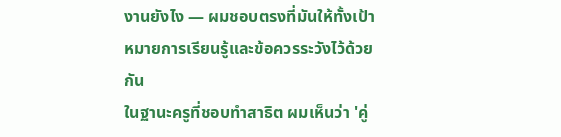งานยังไง — ผมชอบตรงที่มันให้ทั้งเป้าหมายการเรียนรู้และข้อควรระวังไว้ด้วยกัน
ในฐานะครูที่ชอบทำสาธิต ผมเห็นว่า 'คู่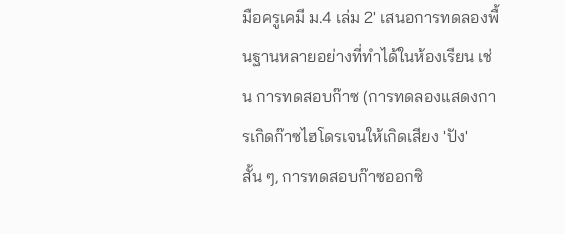มือครูเคมี ม.4 เล่ม 2' เสนอการทดลองพื้นฐานหลายอย่างที่ทำได้ในห้องเรียน เช่น การทดสอบก๊าซ (การทดลองแสดงการเกิดก๊าซไฮโดรเจนให้เกิดเสียง 'ปัง' สั้น ๆ, การทดสอบก๊าซออกซิ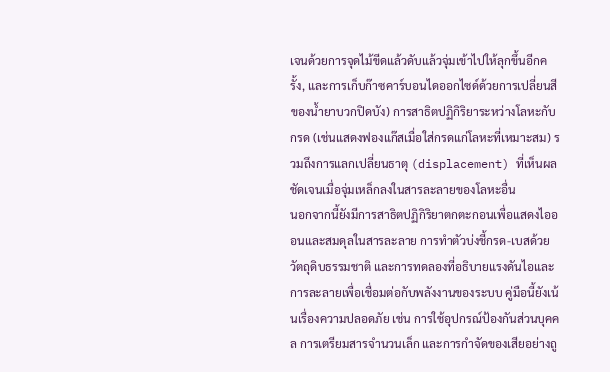เจนด้วยการจุดไม้ขีดแล้วดับแล้วจุ่มเข้าไปให้ลุกขึ้นอีกครั้ง, และการเก็บก๊าซคาร์บอนไดออกไซด์ด้วยการเปลี่ยนสีของน้ำยาบวกปิดบัง) การสาธิตปฏิกิริยาระหว่างโลหะกับกรด (เช่นแสดงฟองแก๊สเมื่อใส่กรดแก่โลหะที่เหมาะสม) รวมถึงการแลกเปลี่ยนธาตุ (displacement) ที่เห็นผลชัดเจนเมื่อจุ่มเหล็กลงในสารละลายของโลหะอื่น
นอกจากนี้ยังมีการสาธิตปฏิกิริยาตกตะกอนเพื่อแสดงไอออนและสมดุลในสารละลาย การทำตัวบ่งชี้กรด-เบสด้วยวัตถุดิบธรรมชาติ และการทดลองที่อธิบายแรงดันไอและการละลายเพื่อเชื่อมต่อกับพลังงานของระบบ คู่มือนี้ยังเน้นเรื่องความปลอดภัย เช่น การใช้อุปกรณ์ป้องกันส่วนบุคคล การเตรียมสารจำนวนเล็ก และการกำจัดของเสียอย่างถู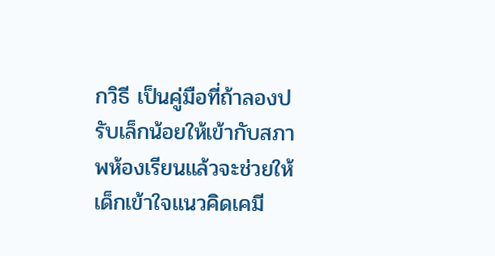กวิธี เป็นคู่มือที่ถ้าลองปรับเล็กน้อยให้เข้ากับสภาพห้องเรียนแล้วจะช่วยให้เด็กเข้าใจแนวคิดเคมี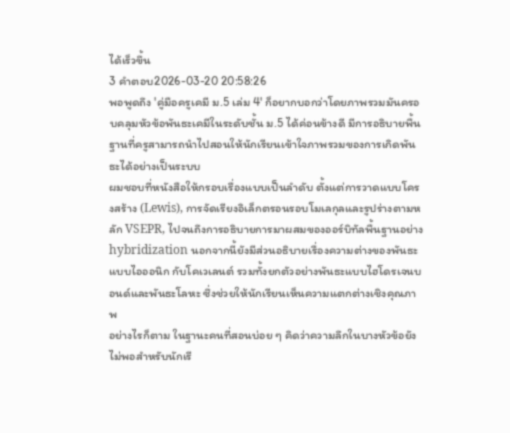ได้เร็วขึ้น
3 คำตอบ2026-03-20 20:58:26
พอพูดถึง 'คู่มือครูเคมี ม.5 เล่ม 4' ก็อยากบอกว่าโดยภาพรวมมันครอบคลุมหัวข้อพันธะเคมีในระดับชั้น ม.5 ได้ค่อนข้างดี มีการอธิบายพื้นฐานที่ครูสามารถนำไปสอนให้นักเรียนเข้าใจภาพรวมของการเกิดพันธะได้อย่างเป็นระบบ
ผมชอบที่หนังสือให้กรอบเรื่องแบบเป็นลำดับ ตั้งแต่การวาดแบบโครงสร้าง (Lewis), การจัดเรียงอิเล็กตรอนรอบโมเลกุลและรูปร่างตามหลัก VSEPR, ไปจนถึงการอธิบายการมาผสมของออร์บิทัลพื้นฐานอย่าง hybridization นอกจากนี้ยังมีส่วนอธิบายเรื่องความต่างของพันธะแบบไอออนิก กับโคเวเลนต์ รวมทั้งยกตัวอย่างพันธะแบบไฮโดรเจนบอนด์และพันธะโลหะ ซึ่งช่วยให้นักเรียนเห็นความแตกต่างเชิงคุณภาพ
อย่างไรก็ตาม ในฐานะคนที่สอนบ่อย ๆ คิดว่าความลึกในบางหัวข้อยังไม่พอสำหรับนักเรี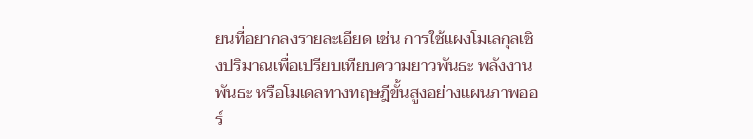ยนที่อยากลงรายละเอียด เช่น การใช้แผงโมเลกุลเชิงปริมาณเพื่อเปรียบเทียบความยาวพันธะ พลังงานพันธะ หรือโมเดลทางทฤษฎีขั้นสูงอย่างแผนภาพออร์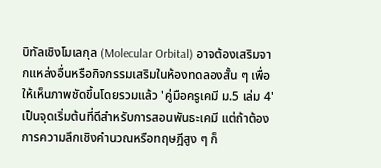บิทัลเชิงโมเลกุล (Molecular Orbital) อาจต้องเสริมจากแหล่งอื่นหรือกิจกรรมเสริมในห้องทดลองสั้น ๆ เพื่อให้เห็นภาพชัดขึ้นโดยรวมแล้ว 'คู่มือครูเคมี ม.5 เล่ม 4' เป็นจุดเริ่มต้นที่ดีสำหรับการสอนพันธะเคมี แต่ถ้าต้องการความลึกเชิงคำนวณหรือทฤษฎีสูง ๆ ก็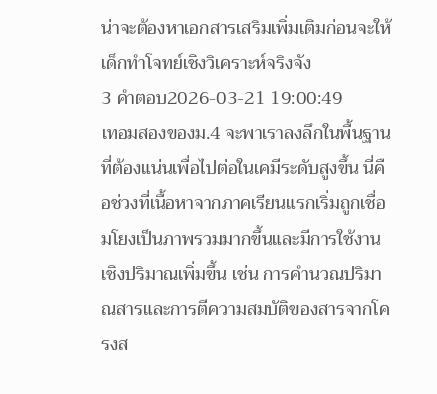น่าจะต้องหาเอกสารเสริมเพิ่มเติมก่อนจะให้เด็กทำโจทย์เชิงวิเคราะห์จริงจัง
3 คำตอบ2026-03-21 19:00:49
เทอมสองของม.4 จะพาเราลงลึกในพื้นฐานที่ต้องแน่นเพื่อไปต่อในเคมีระดับสูงขึ้น นี่คือช่วงที่เนื้อหาจากภาคเรียนแรกเริ่มถูกเชื่อมโยงเป็นภาพรวมมากขึ้นและมีการใช้งานเชิงปริมาณเพิ่มขึ้น เช่น การคำนวณปริมาณสารและการตีความสมบัติของสารจากโครงส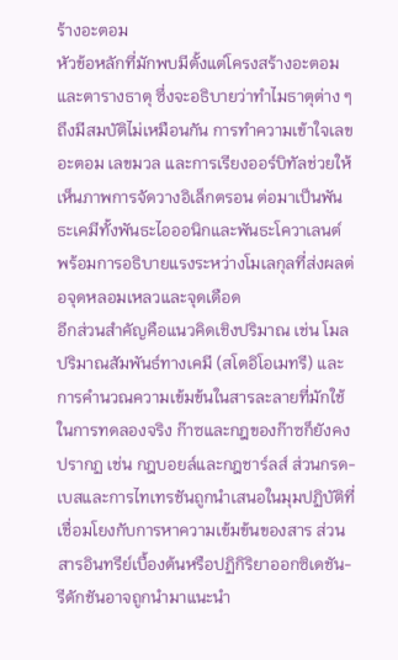ร้างอะตอม
หัวข้อหลักที่มักพบมีตั้งแต่โครงสร้างอะตอมและตารางธาตุ ซึ่งจะอธิบายว่าทำไมธาตุต่าง ๆ ถึงมีสมบัติไม่เหมือนกัน การทำความเข้าใจเลขอะตอม เลขมวล และการเรียงออร์บิทัลช่วยให้เห็นภาพการจัดวางอิเล็กตรอน ต่อมาเป็นพันธะเคมีทั้งพันธะไอออนิกและพันธะโควาเลนต์ พร้อมการอธิบายแรงระหว่างโมเลกุลที่ส่งผลต่อจุดหลอมเหลวและจุดเดือด
อีกส่วนสำคัญคือแนวคิดเชิงปริมาณ เช่น โมล ปริมาณสัมพันธ์ทางเคมี (สโตอิโอเมทรี) และการคำนวณความเข้มข้นในสารละลายที่มักใช้ในการทดลองจริง ก๊าซและกฎของก๊าซก็ยังคงปรากฏ เช่น กฎบอยล์และกฎชาร์ลส์ ส่วนกรด-เบสและการไทเทรชันถูกนำเสนอในมุมปฏิบัติที่เชื่อมโยงกับการหาความเข้มข้นของสาร ส่วนสารอินทรีย์เบื้องต้นหรือปฏิกิริยาออกซิเดชัน-รีดักชันอาจถูกนำมาแนะนำ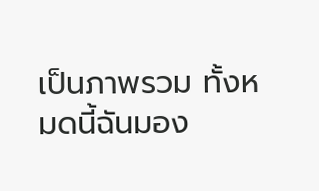เป็นภาพรวม ทั้งหมดนี้ฉันมอง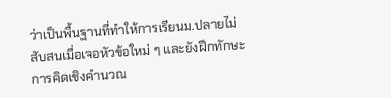ว่าเป็นพื้นฐานที่ทำให้การเรียนม.ปลายไม่สับสนเมื่อเจอหัวข้อใหม่ ๆ และยังฝึกทักษะการคิดเชิงคำนวณ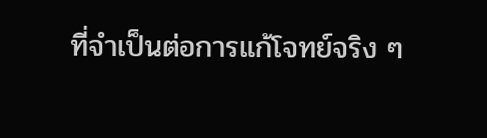ที่จำเป็นต่อการแก้โจทย์จริง ๆ